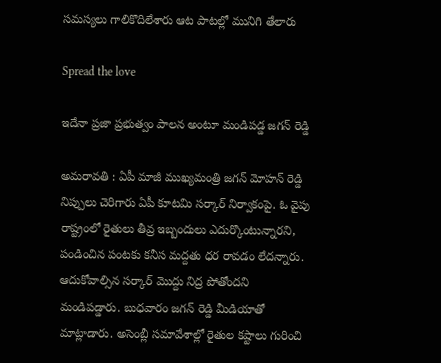స‌మస్య‌లు గాలికొదిలేశారు ఆట పాట‌ల్లో మునిగి తేలారు

Spread the love

ఇదేనా ప్ర‌జా ప్ర‌భుత్వం పాల‌న అంటూ మండిప‌డ్డ జ‌గ‌న్ రెడ్డి

అమ‌రావ‌తి : ఏపీ మాజీ ముఖ్య‌మంత్రి జ‌గ‌న్ మోహ‌న్ రెడ్డి నిప్పులు చెరిగారు ఏపీ కూట‌మి స‌ర్కార్ నిర్వాకంపై. ఓ వైపు రాష్ట్రంలో రైతులు తీవ్ర ఇబ్బందులు ఎదుర్కొంటున్నార‌ని, పండించిన పంట‌కు క‌నీస మ‌ద్ద‌తు ధ‌ర రావ‌డం లేద‌న్నారు. ఆదుకోవాల్సిన స‌ర్కార్ మొద్దు నిద్ర పోతోంద‌ని మండిప‌డ్డారు. బుధ‌వారం జ‌గ‌న్ రెడ్డి మీడియాతో మాట్లాడారు. అసెంబ్లీ సమావేశాల్లో రైతుల కష్టాలు గురించి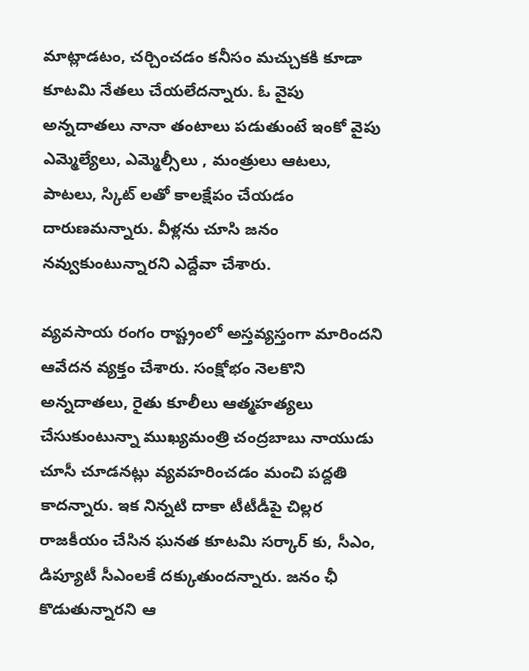మాట్లాడటం, చర్చించడం కనీసం మచ్చుకకి కూడా కూటమి నేతలు చేయలేదన్నారు. ఓ వైపు అన్న‌దాత‌లు నానా తంటాలు ప‌డుతుంటే ఇంకో వైపు ఎమ్మెల్యేలు, ఎమ్మెల్సీలు , మంత్రులు ఆట‌లు, పాట‌లు, స్కిట్ ల‌తో కాల‌క్షేపం చేయ‌డం దారుణ‌మ‌న్నారు. వీళ్ల‌ను చూసి జ‌నం న‌వ్వుకుంటున్నార‌ని ఎద్దేవా చేశారు.

వ్యవసాయ రంగం రాష్ట్రంలో అస్త‌వ్య‌స్తంగా మారింద‌ని ఆవేద‌న వ్య‌క్తం చేశారు. సంక్షోభం నెలకొని అన్నదాతలు, రైతు కూలీలు ఆత్మహత్యలు చేసుకుంటున్నా ముఖ్యమంత్రి చంద్ర‌బాబు నాయుడు చూసీ చూడ‌న‌ట్లు వ్య‌వ‌హ‌రించ‌డం మంచి ప‌ద్ద‌తి కాద‌న్నారు. ఇక నిన్న‌టి దాకా టీటీడీపై చిల్ల‌ర రాజ‌కీయం చేసిన ఘ‌న‌త కూట‌మి స‌ర్కార్ కు, సీఎం, డిప్యూటీ సీఎంల‌కే ద‌క్కుతుంద‌న్నారు. జ‌నం ఛీ కొడుతున్నార‌ని ఆ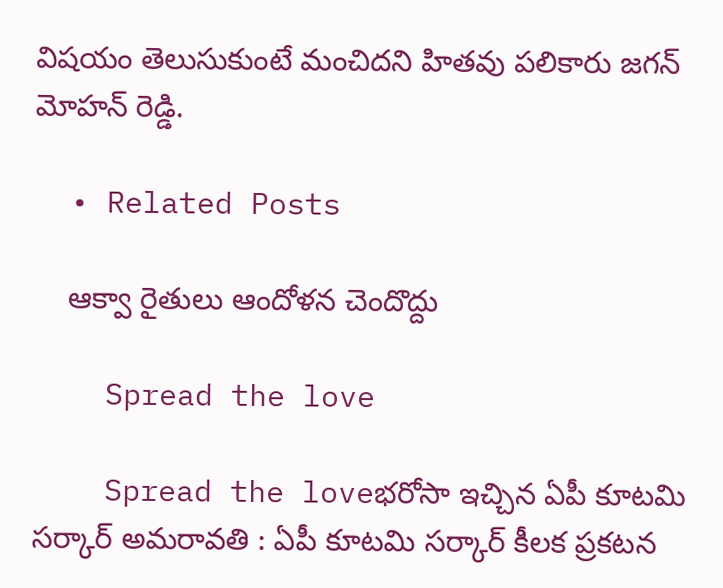విష‌యం తెలుసుకుంటే మంచిద‌ని హిత‌వు ప‌లికారు జ‌గ‌న్ మోహ‌న్ రెడ్డి.

  • Related Posts

    ఆక్వా రైతులు ఆందోళ‌న చెందొద్దు

    Spread the love

    Spread the loveభ‌రోసా ఇచ్చిన ఏపీ కూట‌మి స‌ర్కార్ అమ‌రావ‌తి : ఏపీ కూట‌మి స‌ర్కార్ కీల‌క ప్ర‌క‌ట‌న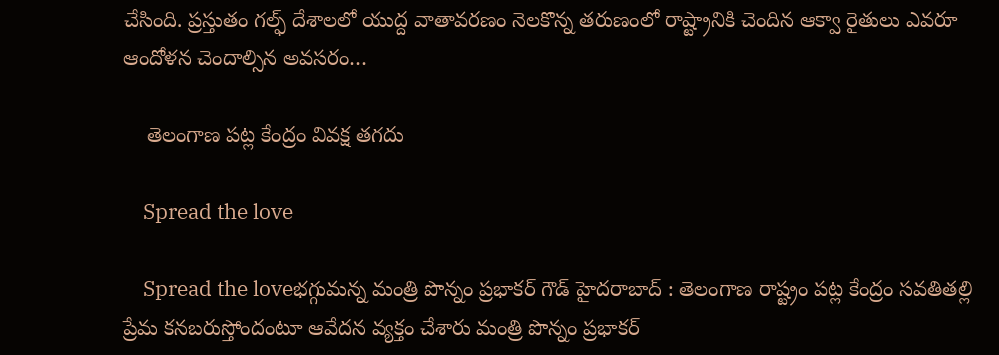చేసింది. ప్ర‌స్తుతం గ‌ల్ఫ్ దేశాల‌లో యుద్ద వాతావ‌ర‌ణం నెల‌కొన్న త‌రుణంలో రాష్ట్రానికి చెందిన ఆక్వా రైతులు ఎవ‌రూ ఆందోళ‌న చెందాల్సిన అవ‌సరం…

    తెలంగాణ ప‌ట్ల కేంద్రం వివ‌క్ష త‌గ‌దు

    Spread the love

    Spread the loveభ‌గ్గుమ‌న్న మంత్రి పొన్నం ప్ర‌భాక‌ర్ గౌడ్ హైద‌రాబాద్ : తెలంగాణ రాష్ట్రం ప‌ట్ల కేంద్రం స‌వ‌తిత‌ల్లి ప్రేమ క‌న‌బ‌రుస్తోందంటూ ఆవేద‌న వ్య‌క్తం చేశారు మంత్రి పొన్నం ప్ర‌భాక‌ర్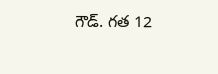గౌడ్. గ‌త 12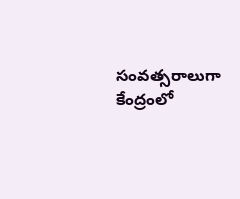సంవత్సరాలుగా కేంద్రంలో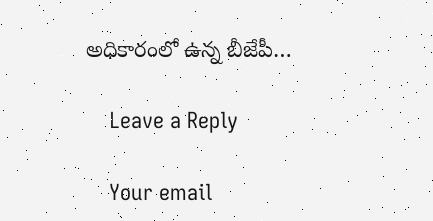అధికారంలో ఉన్న బీజేపీ…

    Leave a Reply

    Your email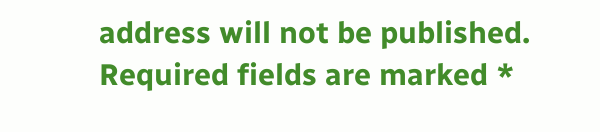address will not be published. Required fields are marked *